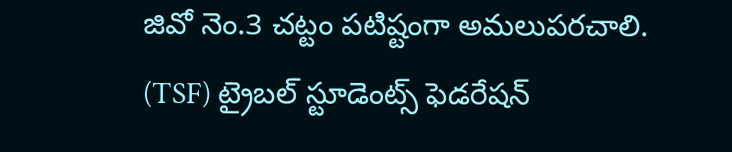జివో నెం.3 చట్టం పటిష్టంగా అమలుపరచాలి. (TSF) ట్రైబల్ స్టూడెంట్స్ ఫెడరేషన్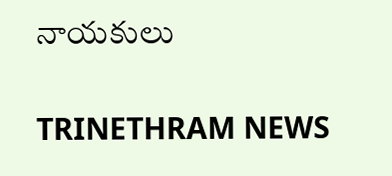నాయకులు

TRINETHRAM NEWS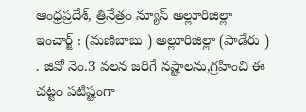ఆంధ్రప్రదేశ్, త్రినేత్రం న్యూస్ అల్లూరిజిల్లా ఇంచార్జ్ : (మణిబాబు ) అల్లూరిజిల్లా (పాడేరు ) . జివో నెం.3 వలన జరిగే నష్టాలను,గ్రహించి ఈ చట్టం పటిష్టంగా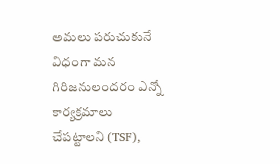అమలు పరుచుకునే విధంగా మన గిరిజనులందరం ఎన్నో కార్యక్రమాలు చేపట్టాలని (TSF),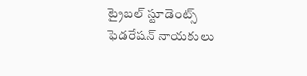ట్రైబల్ స్టూడెంట్స్ ఫెడరేషన్ నాయకులు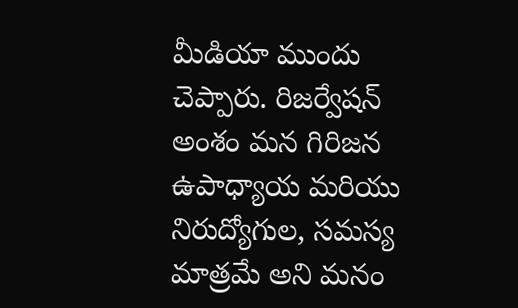మీడియా ముందు చెప్పారు. రిజర్వేషన్ అంశం మన గిరిజన ఉపాధ్యాయ మరియు నిరుద్యోగుల, సమస్య మాత్రమే అని మనం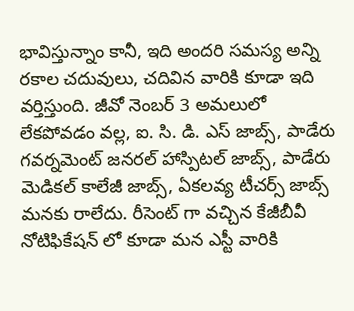భావిస్తున్నాం కానీ, ఇది అందరి సమస్య అన్ని రకాల చదువులు, చదివిన వారికి కూడా ఇది వర్తిస్తుంది. జీవో నెంబర్ 3 అమలులో లేకపోవడం వల్ల, ఐ. సి. డి. ఎస్ జాబ్స్, పాడేరు గవర్నమెంట్ జనరల్ హాస్పిటల్ జాబ్స్, పాడేరు మెడికల్ కాలేజీ జాబ్స్, ఏకలవ్య టీచర్స్ జాబ్స్ మనకు రాలేదు. రీసెంట్ గా వచ్చిన కేజీబీవీ నోటిఫికేషన్ లో కూడా మన ఎస్టీ వారికి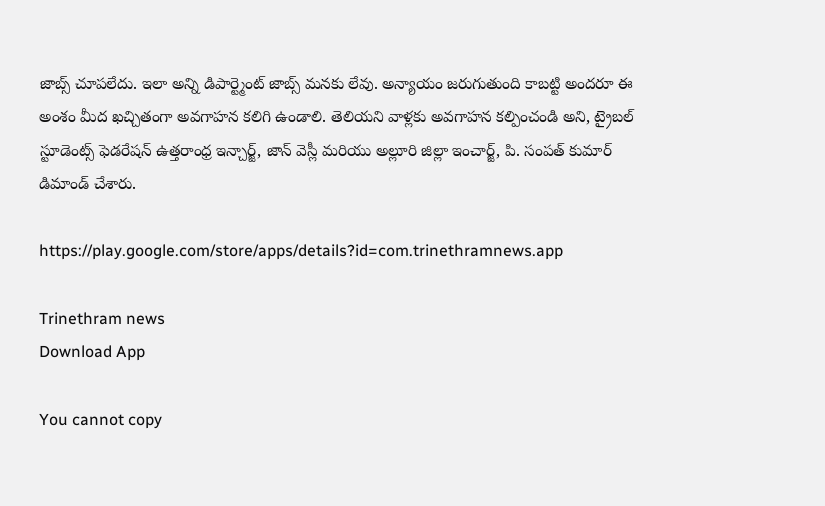జాబ్స్ చూపలేదు. ఇలా అన్ని డిపార్ట్మెంట్ జాబ్స్ మనకు లేవు. అన్యాయం జరుగుతుంది కాబట్టి అందరూ ఈ అంశం మీద ఖచ్చితంగా అవగాహన కలిగి ఉండాలి. తెలియని వాళ్లకు అవగాహన కల్పించండి అని, ట్రైబల్ స్టూడెంట్స్ ఫెడరేషన్ ఉత్తరాంధ్ర ఇన్చార్జ్, జాన్ వెస్లీ మరియు అల్లూరి జిల్లా ఇంచార్జ్, పి. సంపత్ కుమార్ డిమాండ్ చేశారు.

https://play.google.com/store/apps/details?id=com.trinethramnews.app

Trinethram news
Download App

You cannot copy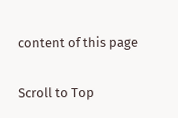content of this page

Scroll to Top